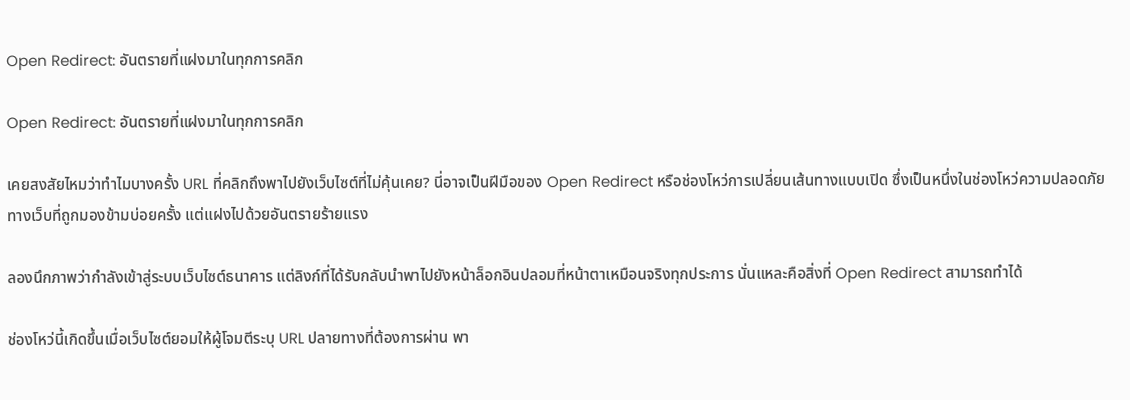Open Redirect: อันตรายที่แฝงมาในทุกการคลิก

Open Redirect: อันตรายที่แฝงมาในทุกการคลิก

เคยสงสัยไหมว่าทำไมบางครั้ง URL ที่คลิกถึงพาไปยังเว็บไซต์ที่ไม่คุ้นเคย? นี่อาจเป็นฝีมือของ Open Redirect หรือช่องโหว่การเปลี่ยนเส้นทางแบบเปิด ซึ่งเป็นหนึ่งในช่องโหว่ความปลอดภัยทางเว็บที่ถูกมองข้ามบ่อยครั้ง แต่แฝงไปด้วยอันตรายร้ายแรง

ลองนึกภาพว่ากำลังเข้าสู่ระบบเว็บไซต์ธนาคาร แต่ลิงก์ที่ได้รับกลับนำพาไปยังหน้าล็อกอินปลอมที่หน้าตาเหมือนจริงทุกประการ นั่นแหละคือสิ่งที่ Open Redirect สามารถทำได้

ช่องโหว่นี้เกิดขึ้นเมื่อเว็บไซต์ยอมให้ผู้โจมตีระบุ URL ปลายทางที่ต้องการผ่าน พา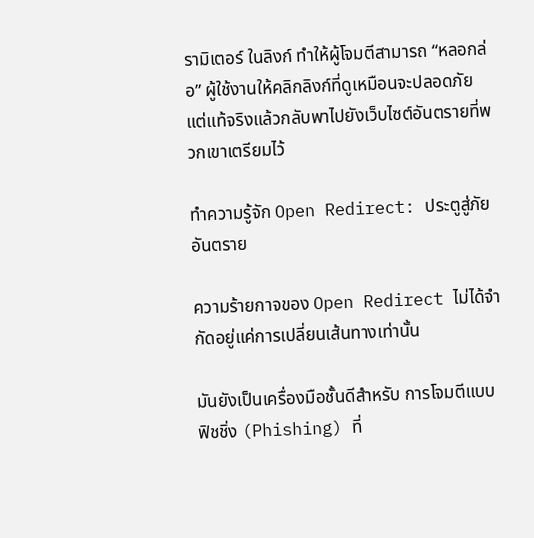รามิเตอร์ ในลิงก์ ทำให้ผู้โจมตีสามารถ “หลอกล่อ” ผู้ใช้งานให้คลิกลิงก์ที่ดูเหมือนจะปลอดภัย แต่แท้จริงแล้วกลับพาไปยังเว็บไซต์อันตรายที่พวกเขาเตรียมไว้

ทำความรู้จัก Open Redirect: ประตูสู่ภัยอันตราย

ความร้ายกาจของ Open Redirect ไม่ได้จำกัดอยู่แค่การเปลี่ยนเส้นทางเท่านั้น

มันยังเป็นเครื่องมือชั้นดีสำหรับ การโจมตีแบบฟิชชิ่ง (Phishing) ที่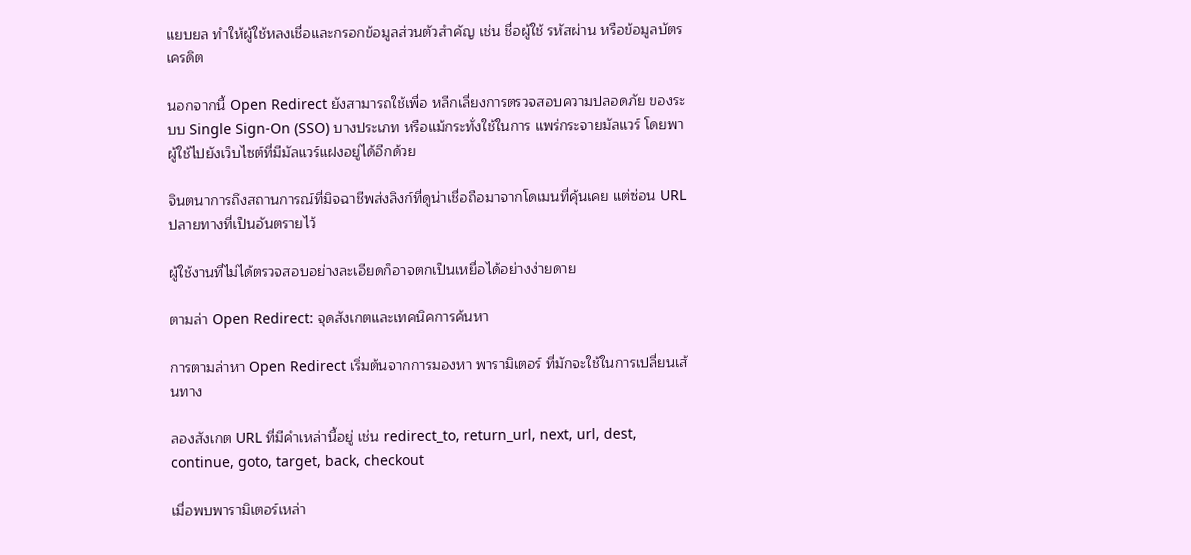แยบยล ทำให้ผู้ใช้หลงเชื่อและกรอกข้อมูลส่วนตัวสำคัญ เช่น ชื่อผู้ใช้ รหัสผ่าน หรือข้อมูลบัตรเครดิต

นอกจากนี้ Open Redirect ยังสามารถใช้เพื่อ หลีกเลี่ยงการตรวจสอบความปลอดภัย ของระบบ Single Sign-On (SSO) บางประเภท หรือแม้กระทั่งใช้ในการ แพร่กระจายมัลแวร์ โดยพาผู้ใช้ไปยังเว็บไซต์ที่มีมัลแวร์แฝงอยู่ได้อีกด้วย

จินตนาการถึงสถานการณ์ที่มิจฉาชีพส่งลิงก์ที่ดูน่าเชื่อถือมาจากโดเมนที่คุ้นเคย แต่ซ่อน URL ปลายทางที่เป็นอันตรายไว้

ผู้ใช้งานที่ไม่ได้ตรวจสอบอย่างละเอียดก็อาจตกเป็นเหยื่อได้อย่างง่ายดาย

ตามล่า Open Redirect: จุดสังเกตและเทคนิคการค้นหา

การตามล่าหา Open Redirect เริ่มต้นจากการมองหา พารามิเตอร์ ที่มักจะใช้ในการเปลี่ยนเส้นทาง

ลองสังเกต URL ที่มีคำเหล่านี้อยู่ เช่น redirect_to, return_url, next, url, dest, continue, goto, target, back, checkout

เมื่อพบพารามิเตอร์เหล่า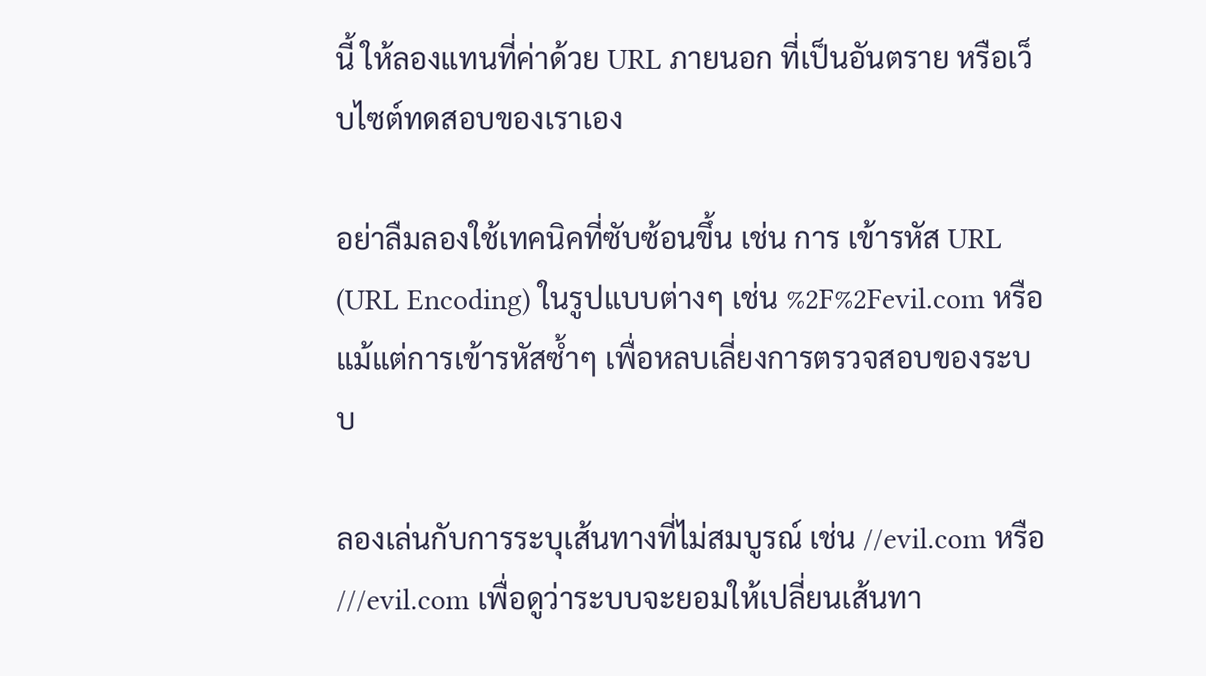นี้ ให้ลองแทนที่ค่าด้วย URL ภายนอก ที่เป็นอันตราย หรือเว็บไซต์ทดสอบของเราเอง

อย่าลืมลองใช้เทคนิคที่ซับซ้อนขึ้น เช่น การ เข้ารหัส URL (URL Encoding) ในรูปแบบต่างๆ เช่น %2F%2Fevil.com หรือแม้แต่การเข้ารหัสซ้ำๆ เพื่อหลบเลี่ยงการตรวจสอบของระบบ

ลองเล่นกับการระบุเส้นทางที่ไม่สมบูรณ์ เช่น //evil.com หรือ ///evil.com เพื่อดูว่าระบบจะยอมให้เปลี่ยนเส้นทา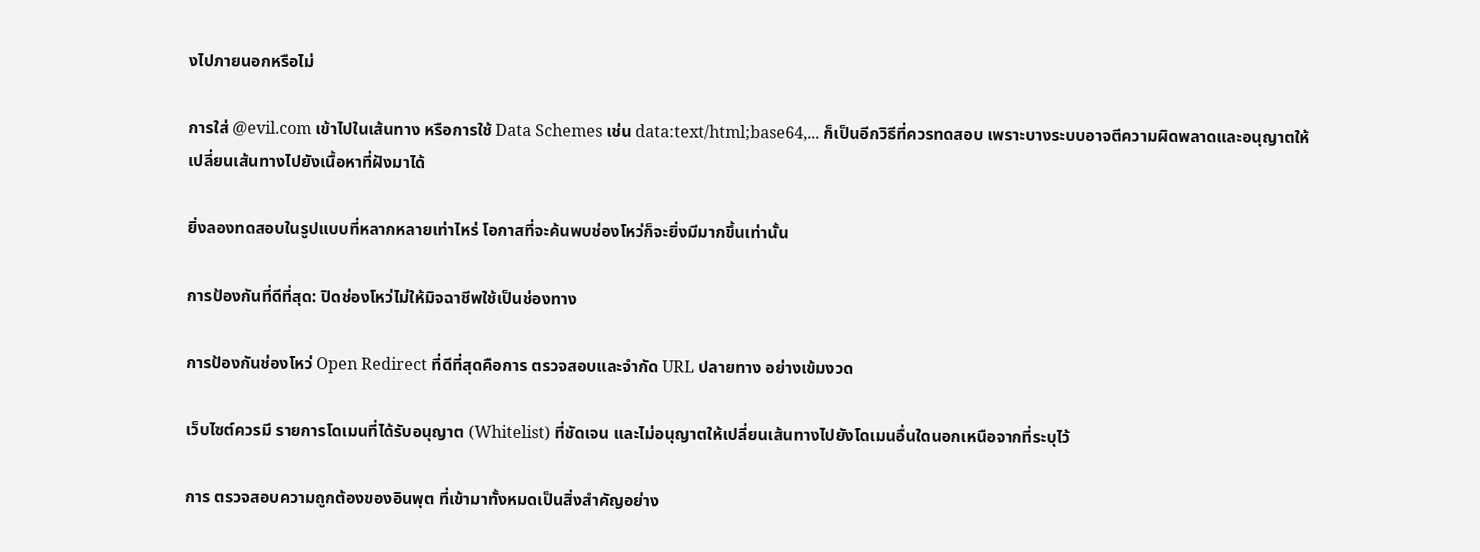งไปภายนอกหรือไม่

การใส่ @evil.com เข้าไปในเส้นทาง หรือการใช้ Data Schemes เช่น data:text/html;base64,... ก็เป็นอีกวิธีที่ควรทดสอบ เพราะบางระบบอาจตีความผิดพลาดและอนุญาตให้เปลี่ยนเส้นทางไปยังเนื้อหาที่ฝังมาได้

ยิ่งลองทดสอบในรูปแบบที่หลากหลายเท่าไหร่ โอกาสที่จะค้นพบช่องโหว่ก็จะยิ่งมีมากขึ้นเท่านั้น

การป้องกันที่ดีที่สุด: ปิดช่องโหว่ไม่ให้มิจฉาชีพใช้เป็นช่องทาง

การป้องกันช่องโหว่ Open Redirect ที่ดีที่สุดคือการ ตรวจสอบและจำกัด URL ปลายทาง อย่างเข้มงวด

เว็บไซต์ควรมี รายการโดเมนที่ได้รับอนุญาต (Whitelist) ที่ชัดเจน และไม่อนุญาตให้เปลี่ยนเส้นทางไปยังโดเมนอื่นใดนอกเหนือจากที่ระบุไว้

การ ตรวจสอบความถูกต้องของอินพุต ที่เข้ามาทั้งหมดเป็นสิ่งสำคัญอย่าง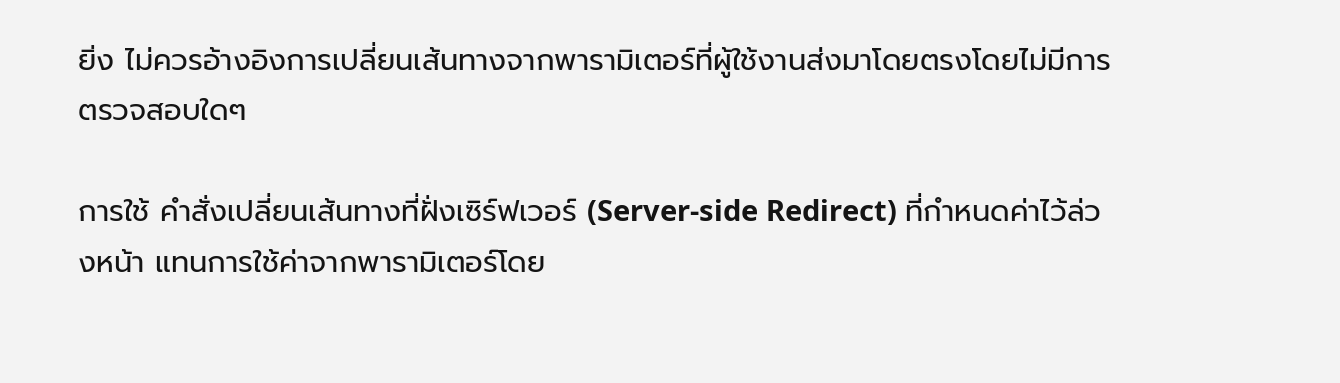ยิ่ง ไม่ควรอ้างอิงการเปลี่ยนเส้นทางจากพารามิเตอร์ที่ผู้ใช้งานส่งมาโดยตรงโดยไม่มีการตรวจสอบใดๆ

การใช้ คำสั่งเปลี่ยนเส้นทางที่ฝั่งเซิร์ฟเวอร์ (Server-side Redirect) ที่กำหนดค่าไว้ล่วงหน้า แทนการใช้ค่าจากพารามิเตอร์โดย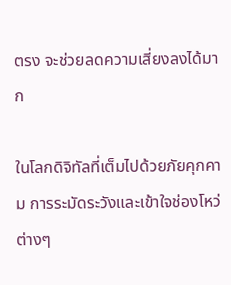ตรง จะช่วยลดความเสี่ยงลงได้มาก

ในโลกดิจิทัลที่เต็มไปด้วยภัยคุกคาม การระมัดระวังและเข้าใจช่องโหว่ต่างๆ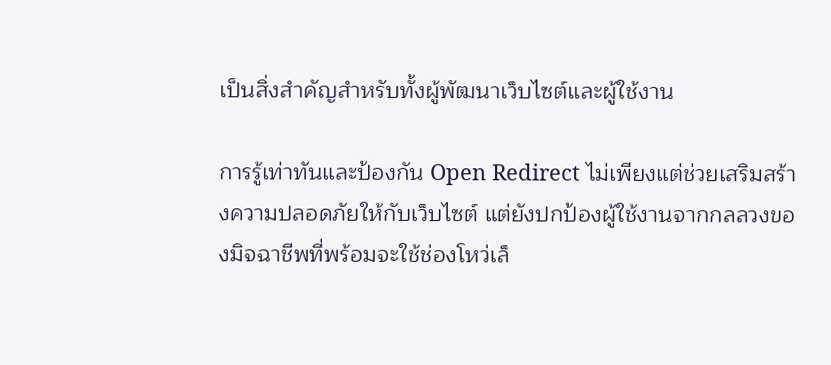เป็นสิ่งสำคัญสำหรับทั้งผู้พัฒนาเว็บไซต์และผู้ใช้งาน

การรู้เท่าทันและป้องกัน Open Redirect ไม่เพียงแต่ช่วยเสริมสร้างความปลอดภัยให้กับเว็บไซต์ แต่ยังปกป้องผู้ใช้งานจากกลลวงของมิจฉาชีพที่พร้อมจะใช้ช่องโหว่เล็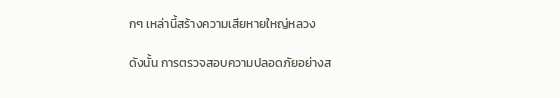กๆ เหล่านี้สร้างความเสียหายใหญ่หลวง

ดังนั้น การตรวจสอบความปลอดภัยอย่างส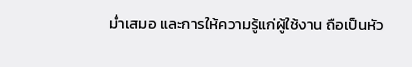ม่ำเสมอ และการให้ความรู้แก่ผู้ใช้งาน ถือเป็นหัว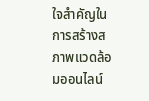ใจสำคัญในการสร้างสภาพแวดล้อมออนไลน์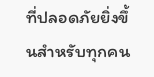ที่ปลอดภัยยิ่งขึ้นสำหรับทุกคน